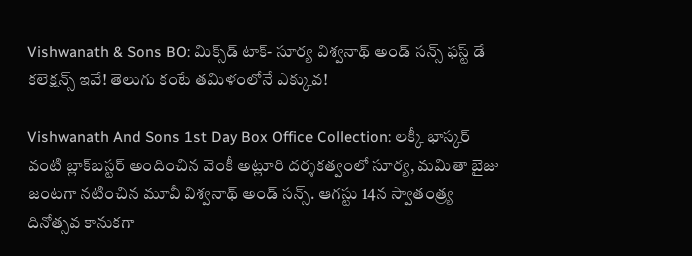Vishwanath & Sons BO: మిక్స్‌డ్ టాక్- సూర్య విశ్వనాథ్ అండ్ సన్స్ ఫస్ట్ డే కలెక్షన్స్ ఇవే! తెలుగు కంటే తమిళంలోనే ఎక్కువ!

Vishwanath And Sons 1st Day Box Office Collection: లక్కీ భాస్కర్ వంటి బ్లాక్‌బస్టర్ అందించిన వెంకీ అట్లూరి దర్శకత్వంలో సూర్య, మమితా బైజు జంటగా నటించిన మూవీ విశ్వనాథ్ అండ్ సన్స్. ఆగస్టు 14న స్వాతంత్ర్య దినోత్సవ కానుకగా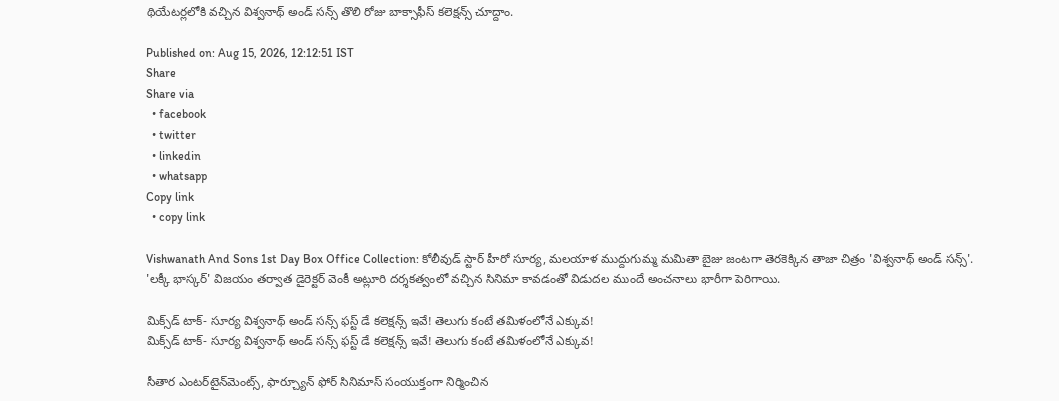థియేటర్లలోకి వచ్చిన విశ్వనాథ్ అండ్ సన్స్ తొలి రోజు బాక్సాఫీస్ కలెక్షన్స్ చూద్దాం.

Published on: Aug 15, 2026, 12:12:51 IST
Share
Share via
  • facebook
  • twitter
  • linkedin
  • whatsapp
Copy link
  • copy link

Vishwanath And Sons 1st Day Box Office Collection: కోలీవుడ్ స్టార్ హీరో సూర్య, మలయాళ ముద్దుగుమ్మ మమితా బైజు జంటగా తెరకెక్కిన తాజా చిత్రం 'విశ్వనాథ్ అండ్ సన్స్'. 'లక్కీ భాస్కర్' విజయం తర్వాత డైరెక్టర్ వెంకీ అట్లూరి దర్శకత్వంలో వచ్చిన సినిమా కావడంతో విడుదల ముందే అంచనాలు భారీగా పెరిగాయి.

మిక్స్‌డ్ టాక్- సూర్య విశ్వనాథ్ అండ్ సన్స్ ఫస్ట్ డే కలెక్షన్స్ ఇవే! తెలుగు కంటే తమిళంలోనే ఎక్కువ!
మిక్స్‌డ్ టాక్- సూర్య విశ్వనాథ్ అండ్ సన్స్ ఫస్ట్ డే కలెక్షన్స్ ఇవే! తెలుగు కంటే తమిళంలోనే ఎక్కువ!

సీతార ఎంటర్‌టైన్‌మెంట్స్, ఫార్చ్యూన్ ఫోర్ సినిమాస్ సంయుక్తంగా నిర్మించిన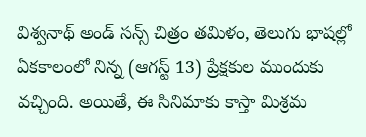విశ్వనాథ్ అండ్ సన్స్ చిత్రం తమిళం, తెలుగు భాషల్లో ఏకకాలంలో నిన్న (ఆగస్ట్ 13) ప్రేక్షకుల ముందుకు వచ్చింది. అయితే, ఈ సినిమాకు కాస్తా మిశ్రమ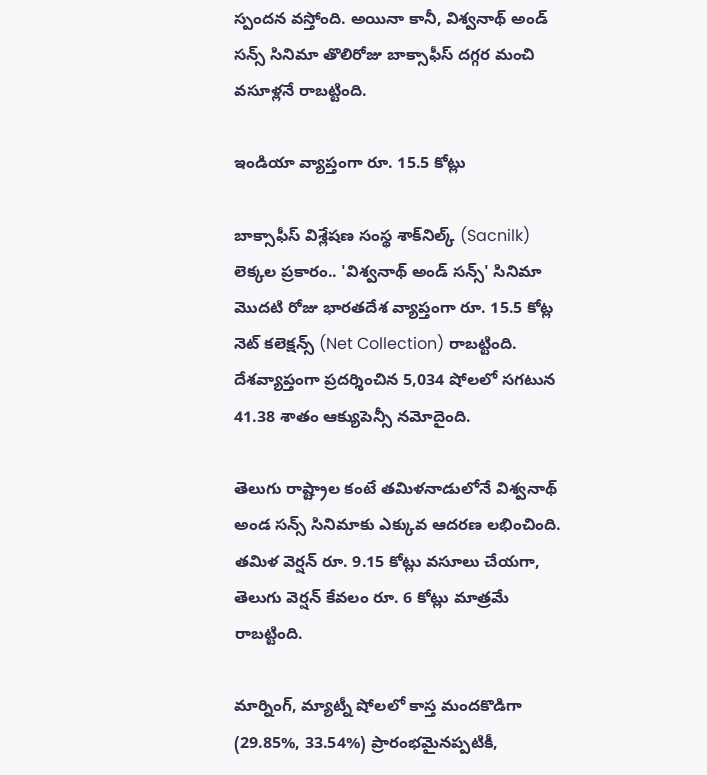స్పందన వస్తోంది. అయినా కానీ, విశ్వనాథ్ అండ్ సన్స్ సినిమా తొలిరోజు బాక్సాఫీస్ దగ్గర మంచి వసూళ్లనే రాబట్టింది.

ఇండియా వ్యాప్తంగా రూ. 15.5 కోట్లు

బాక్సాఫీస్ విశ్లేషణ సంస్థ శాక్‌నిల్క్ (Sacnilk) లెక్కల ప్రకారం.. 'విశ్వనాథ్ అండ్ సన్స్' సినిమా మొదటి రోజు భారతదేశ వ్యాప్తంగా రూ. 15.5 కోట్ల నెట్ కలెక్షన్స్ (Net Collection) రాబట్టింది. దేశవ్యాప్తంగా ప్రదర్శించిన 5,034 షోలలో సగటున 41.38 శాతం ఆక్యుపెన్సీ నమోదైంది.

తెలుగు రాష్ట్రాల కంటే తమిళనాడులోనే విశ్వనాథ్ అండ సన్స్ సినిమాకు ఎక్కువ ఆదరణ లభించింది. తమిళ వెర్షన్ రూ. 9.15 కోట్లు వసూలు చేయగా, తెలుగు వెర్షన్ కేవలం రూ. 6 కోట్లు మాత్రమే రాబట్టింది.

మార్నింగ్, మ్యాట్నీ షోలలో కాస్త మందకొడిగా (29.85%, 33.54%) ప్రారంభమైనప్పటికీ,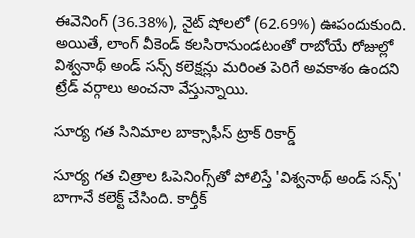ఈవెనింగ్ (36.38%), నైట్ షోలలో (62.69%) ఊపందుకుంది. అయితే, లాంగ్ వీకెండ్ కలసిరానుండటంతో రాబోయే రోజుల్లో విశ్వనాథ్ అండ్ సన్స్ కలెక్షన్లు మరింత పెరిగే అవకాశం ఉందని ట్రేడ్ వర్గాలు అంచనా వేస్తున్నాయి.

సూర్య గత సినిమాల బాక్సాఫీస్ ట్రాక్ రికార్డ్

సూర్య గత చిత్రాల ఓపెనింగ్స్‌తో పోలిస్తే 'విశ్వనాథ్ అండ్ సన్స్' బాగానే కలెక్ట్ చేసింది. కార్తీక్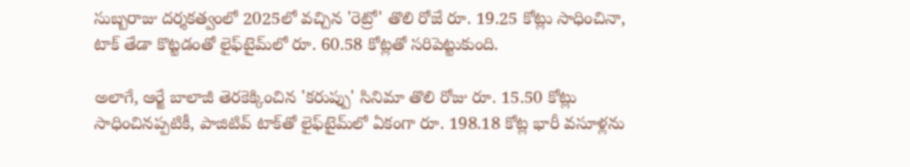సుబ్బరాజు దర్శకత్వంలో 2025లో వచ్చిన 'రెట్రో' తొలి రోజే రూ. 19.25 కోట్లు సాధించినా, టాక్ తేడా కొట్టడంతో లైఫ్‌టైమ్‌లో రూ. 60.58 కోట్లతో సరిపెట్టుకుంది.

అలాగే, ఆర్జే బాలాజీ తెరకెక్కించిన 'కరుప్పు' సినిమా తొలి రోజు రూ. 15.50 కోట్లు సాధించినప్పటికీ, పాజిటివ్ టాక్‌తో లైఫ్‌టైమ్‌లో ఏకంగా రూ. 198.18 కోట్ల భారీ వసూళ్లను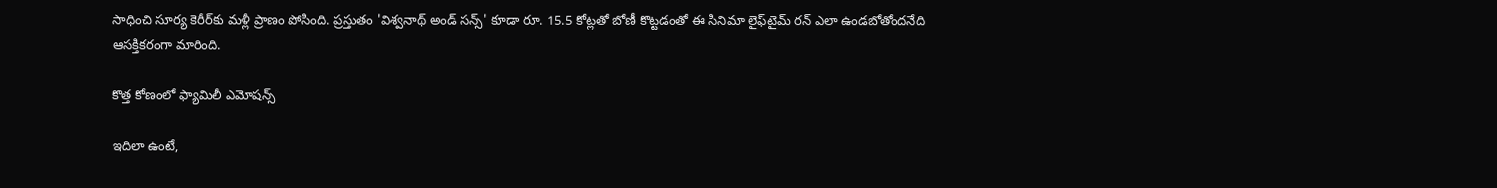సాధించి సూర్య కెరీర్‌కు మళ్లీ ప్రాణం పోసింది. ప్రస్తుతం 'విశ్వనాథ్ అండ్ సన్స్' కూడా రూ. 15.5 కోట్లతో బోణీ కొట్టడంతో ఈ సినిమా లైఫ్‌టైమ్ రన్ ఎలా ఉండబోతోందనేది ఆసక్తికరంగా మారింది.

కొత్త కోణంలో ఫ్యామిలీ ఎమోషన్స్

ఇదిలా ఉంటే,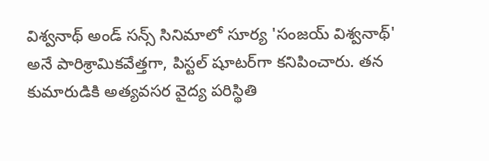విశ్వనాథ్ అండ్ సన్స్ సినిమాలో సూర్య 'సంజయ్ విశ్వనాథ్' అనే పారిశ్రామికవేత్తగా, పిస్టల్ షూటర్‌గా కనిపించారు. తన కుమారుడికి అత్యవసర వైద్య పరిస్థితి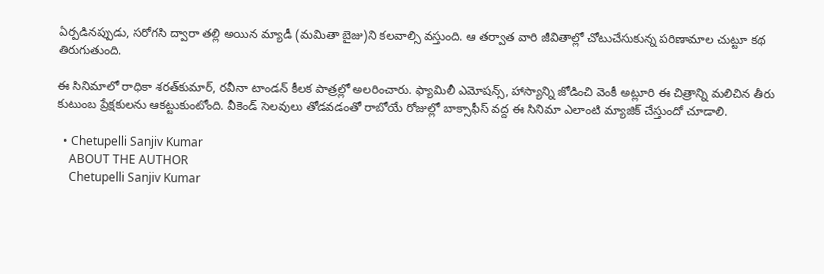ఏర్పడినప్పుడు, సరోగసి ద్వారా తల్లి అయిన మ్యాడీ (మమితా బైజు)ని కలవాల్సి వస్తుంది. ఆ తర్వాత వారి జీవితాల్లో చోటుచేసుకున్న పరిణామాల చుట్టూ కథ తిరుగుతుంది.

ఈ సినిమాలో రాధికా శరత్‌కుమార్, రవీనా టాండన్ కీలక పాత్రల్లో అలరించారు. ఫ్యామిలీ ఎమోషన్స్, హాస్యాన్ని జోడించి వెంకీ అట్లూరి ఈ చిత్రాన్ని మలిచిన తీరు కుటుంబ ప్రేక్షకులను ఆకట్టుకుంటోంది. వీకెండ్ సెలవులు తోడవడంతో రాబోయే రోజుల్లో బాక్సాఫీస్ వద్ద ఈ సినిమా ఎలాంటి మ్యాజిక్ చేస్తుందో చూడాలి.

  • Chetupelli Sanjiv Kumar
    ABOUT THE AUTHOR
    Chetupelli Sanjiv Kumar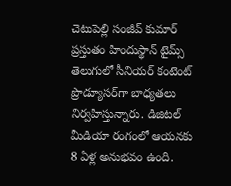చెటుపెల్లి సంజీవ్ కుమార్ ప్రస్తుతం హిందుస్థాన్ టైమ్స్ తెలుగులో సీనియర్ కంటెంట్ ప్రొడ్యూసర్‌గా బాధ్యతలు నిర్వహిస్తున్నారు. డిజిటల్ మీడియా రంగంలో ఆయనకు 8 ఏళ్ల అనుభవం ఉంది.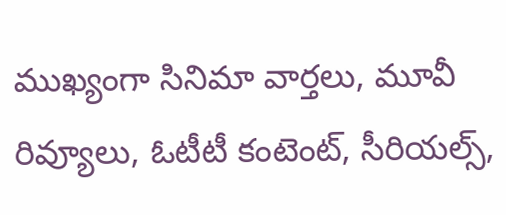ముఖ్యంగా సినిమా వార్తలు, మూవీ రివ్యూలు, ఓటీటీ కంటెంట్, సీరియల్స్,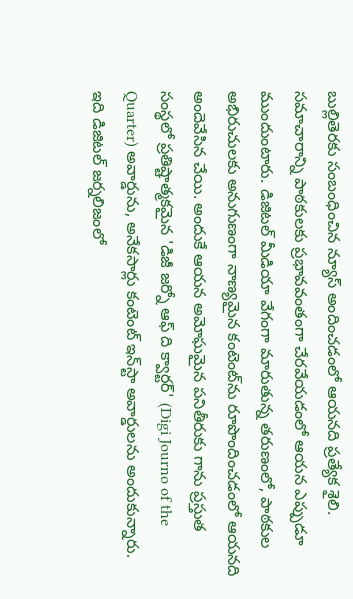బుల్లితెరకు సంబంధించిన న్యూస్ అందించడంలో ఆయనది ప్రత్యేక శైలి. సమాచారాన్ని పాఠకులకు ప్రభావవంతంగా చేరవేయడంలో ఆయన ఎప్పుడూ ముందుంటారు. డిజిటల్ మీడియా వేగంగా మారుతున్న తరుణంలో, పాఠకుల అభిరుచులకు అనుగుణంగా నాణ్యమైన కంటెంట్‌ను రూపొందించడంలో ఆయనది అందెవేసిన చేయి. అందుకే ఆయన అమోఘమైన పనితీరుకు గాను ప్రస్తుత సంస్థలో ప్రతిష్టాత్మకమైన 'డిజీ జర్నో ఆఫ్ ది క్వార్టర్' (Digi Journo of the Quarter) అవార్డును, అనేకసార్లు కంటెంట్ ఇన్‌స్టా అవార్డులను అందుకున్నారు. ఇది డిజిటల్ జర్నలిజంలో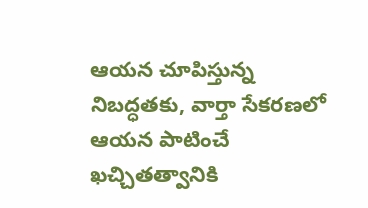ఆయన చూపిస్తున్న నిబద్ధతకు, వార్తా సేకరణలో ఆయన పాటించే ఖచ్చితత్వానికి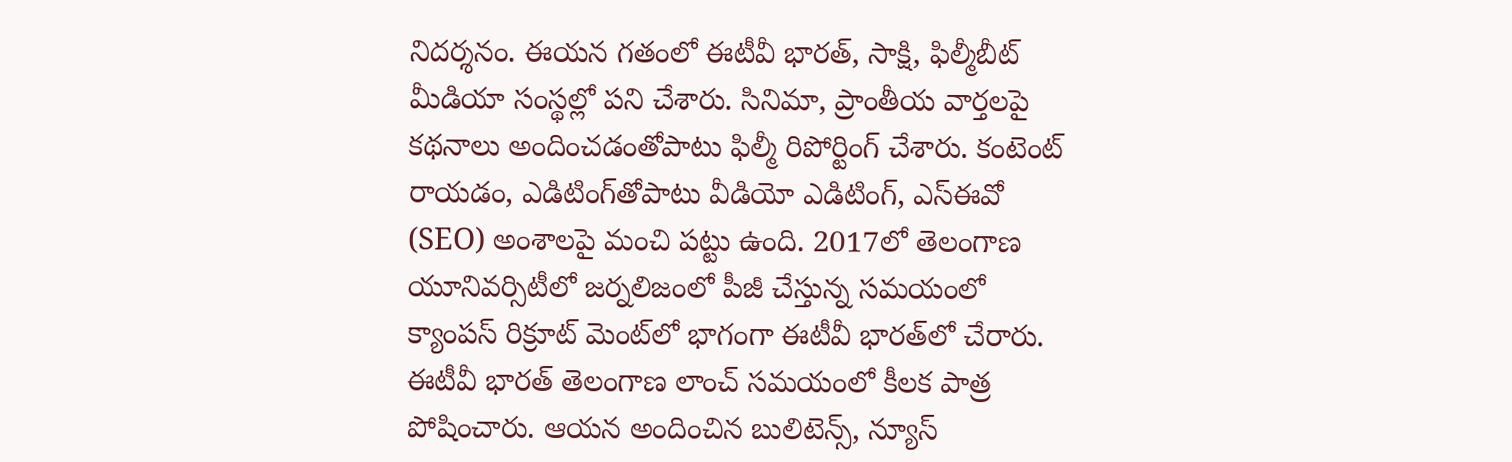నిదర్శనం. ఈయన గతంలో ఈటీవీ భారత్, సాక్షి, ఫిల్మీబీట్ మీడియా సంస్థల్లో పని చేశారు. సినిమా, ప్రాంతీయ వార్తలపై కథనాలు అందించడంతోపాటు ఫిల్మీ రిపోర్టింగ్ చేశారు. కంటెంట్ రాయడం, ఎడిటింగ్‌తోపాటు వీడియో ఎడిటింగ్, ఎస్‌ఈవో (SEO) అంశాలపై మంచి పట్టు ఉంది. 2017లో తెలంగాణ యూనివర్సిటీలో జర్నలిజంలో పీజీ చేస్తున్న సమయంలో క్యాంపస్ రిక్రూట్ మెంట్‌లో భాగంగా ఈటీవీ భారత్‌లో చేరారు. ఈటీవీ భారత్ తెలంగాణ లాంచ్ సమయంలో కీలక పాత్ర పోషించారు. ఆయన అందించిన బులిటెన్స్, న్యూస్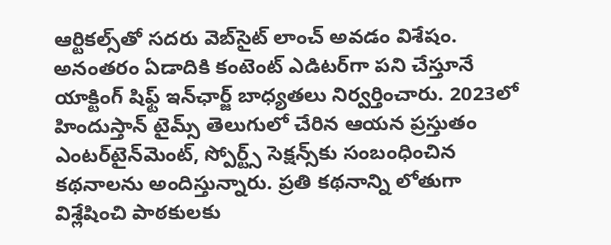ఆర్టికల్స్‌తో సదరు వెబ్‌సైట్ లాంచ్ అవడం విశేషం. అనంతరం ఏడాదికి కంటెంట్ ఎడిటర్‌గా పని చేస్తూనే యాక్టింగ్ షిఫ్ట్ ఇన్‌ఛార్జ్ బాధ్యతలు నిర్వర్తించారు. 2023లో హిందుస్తాన్ టైమ్స్ తెలుగులో చేరిన ఆయన ప్రస్తుతం ఎంటర్‌టైన్‌మెంట్, స్పోర్ట్స్ సెక్షన్స్‌కు సంబంధించిన కథనాలను అందిస్తున్నారు. ప్రతి కథనాన్ని లోతుగా విశ్లేషించి పాఠకులకు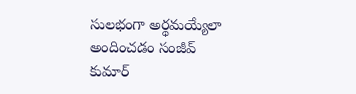సులభంగా అర్థమయ్యేలా అందించడం సంజీవ్ కుమార్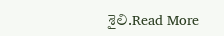శైలి.Read More